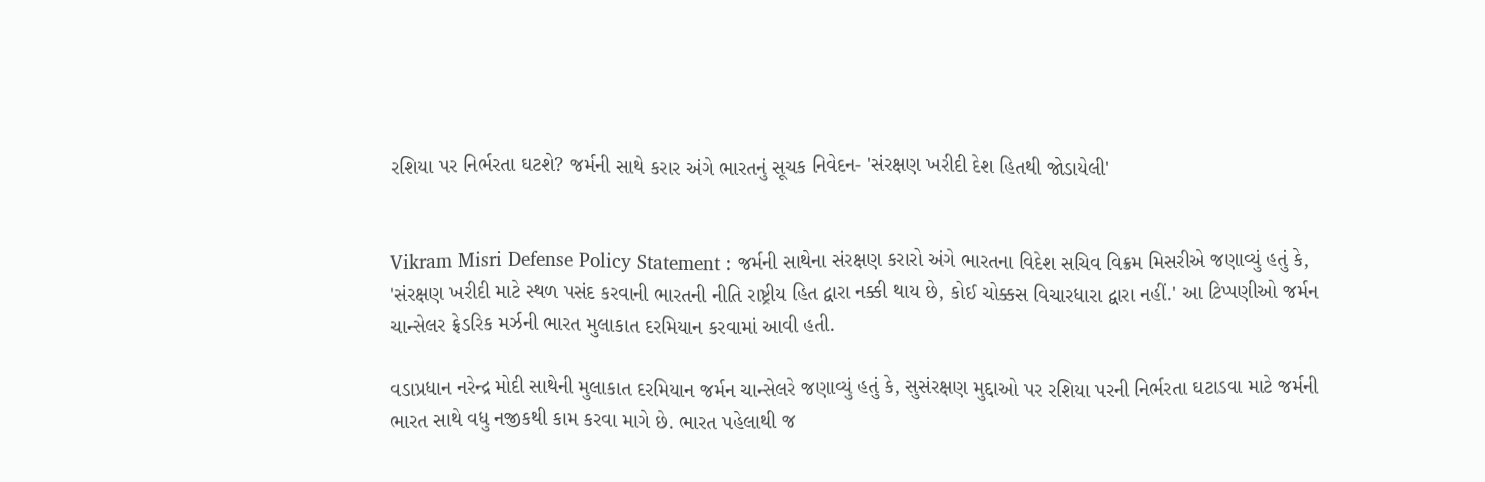રશિયા પર નિર્ભરતા ઘટશે? જર્મની સાથે કરાર અંગે ભારતનું સૂચક નિવેદન- 'સંરક્ષણ ખરીદી દેશ હિતથી જોડાયેલી'


Vikram Misri Defense Policy Statement : જર્મની સાથેના સંરક્ષણ કરારો અંગે ભારતના વિદેશ સચિવ વિક્રમ મિસરીએ જણાવ્યું હતું કે, 'સંરક્ષણ ખરીદી માટે સ્થળ પસંદ કરવાની ભારતની નીતિ રાષ્ટ્રીય હિત દ્વારા નક્કી થાય છે, કોઈ ચોક્કસ વિચારધારા દ્વારા નહીં.' આ ટિપ્પણીઓ જર્મન ચાન્સેલર ફ્રેડરિક મર્ઝની ભારત મુલાકાત દરમિયાન કરવામાં આવી હતી.

વડાપ્રધાન નરેન્દ્ર મોદી સાથેની મુલાકાત દરમિયાન જર્મન ચાન્સેલરે જણાવ્યું હતું કે, સુસંરક્ષણ મુદ્દાઓ પર રશિયા પરની નિર્ભરતા ઘટાડવા માટે જર્મની ભારત સાથે વધુ નજીકથી કામ કરવા માગે છે. ભારત પહેલાથી જ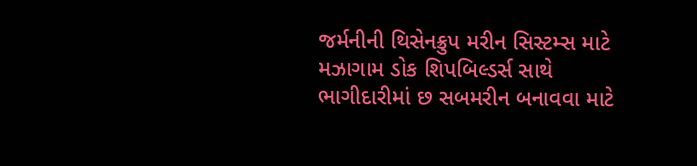જર્મનીની થિસેનક્રુપ મરીન સિસ્ટમ્સ માટે મઝાગામ ડોક શિપબિલ્ડર્સ સાથે ભાગીદારીમાં છ સબમરીન બનાવવા માટે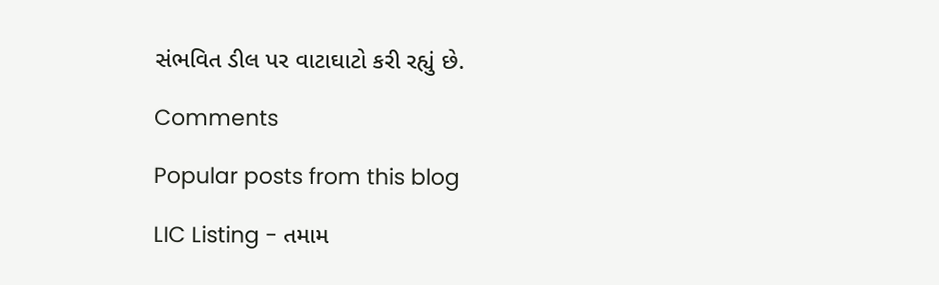સંભવિત ડીલ પર વાટાઘાટો કરી રહ્યું છે.

Comments

Popular posts from this blog

LIC Listing - તમામ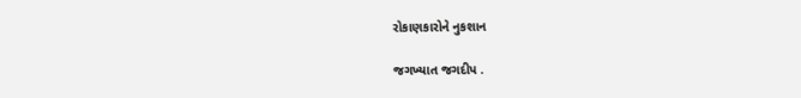રોકાણકારોને નુકશાન

જગખ્યાત જગદીપ .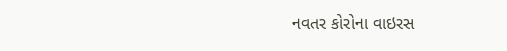નવતર કોરોના વાઇરસ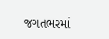જગતભરમાં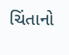ચિંતાનો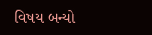વિષય બન્યો